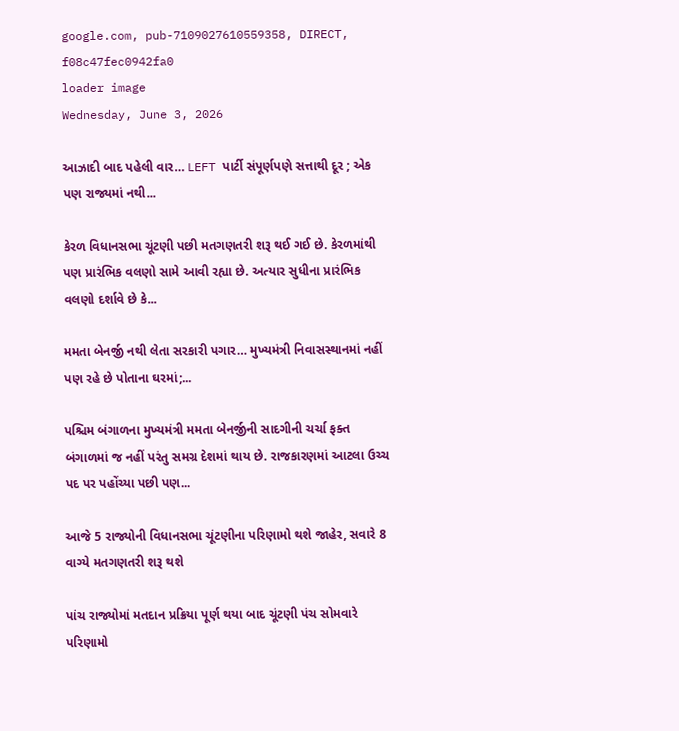google.com, pub-7109027610559358, DIRECT, f08c47fec0942fa0
loader image
Wednesday, June 3, 2026

આઝાદી બાદ પહેલી વાર… LEFT પાર્ટી સંપૂર્ણપણે સત્તાથી દૂર ; એક પણ રાજ્યમાં નથી...

કેરળ વિધાનસભા ચૂંટણી પછી મતગણતરી શરૂ થઈ ગઈ છે. કેરળમાંથી પણ પ્રારંભિક વલણો સામે આવી રહ્યા છે. અત્યાર સુધીના પ્રારંભિક વલણો દર્શાવે છે કે...

મમતા બેનર્જી નથી લેતા સરકારી પગાર… મુખ્યમંત્રી નિવાસસ્થાનમાં નહીં પણ રહે છે પોતાના ઘરમાં;...

પશ્ચિમ બંગાળના મુખ્યમંત્રી મમતા બેનર્જીની સાદગીની ચર્ચા ફક્ત બંગાળમાં જ નહીં પરંતુ સમગ્ર દેશમાં થાય છે. રાજકારણમાં આટલા ઉચ્ચ પદ પર પહોંચ્યા પછી પણ...

આજે 5 રાજ્યોની વિધાનસભા ચૂંટણીના પરિણામો થશે જાહેર, સવારે 8 વાગ્યે મતગણતરી શરૂ થશે

પાંચ રાજ્યોમાં મતદાન પ્રક્રિયા પૂર્ણ થયા બાદ ચૂંટણી પંચ સોમવારે પરિણામો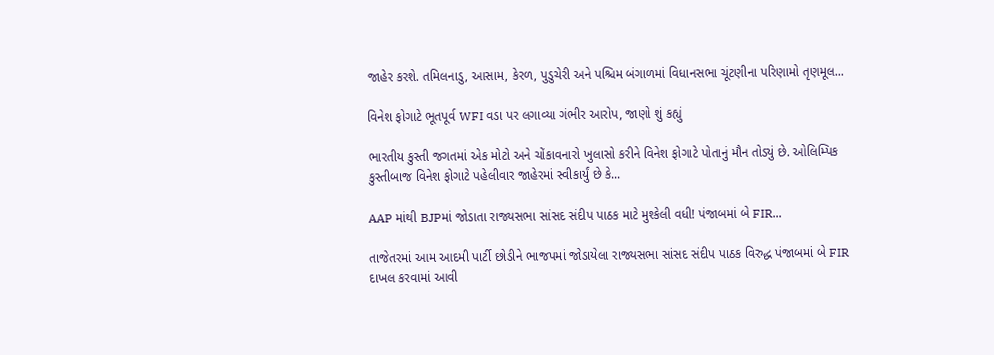જાહેર કરશે. તમિલનાડુ, આસામ, કેરળ, પુડુચેરી અને પશ્ચિમ બંગાળમાં વિધાનસભા ચૂંટણીના પરિણામો તૃણમૂલ...

વિનેશ ફોગાટે ભૂતપૂર્વ WFI વડા પર લગાવ્યા ગંભીર આરોપ, જાણો શું કહ્યું

ભારતીય કુસ્તી જગતમાં એક મોટો અને ચોંકાવનારો ખુલાસો કરીને વિનેશ ફોગાટે પોતાનું મૌન તોડ્યું છે. ઓલિમ્પિક કુસ્તીબાજ વિનેશ ફોગાટે પહેલીવાર જાહેરમાં સ્વીકાર્યું છે કે...

AAP માંથી BJPમાં જોડાતા રાજ્યસભા સાંસદ સંદીપ પાઠક માટે મુશ્કેલી વધી! પંજાબમાં બે FIR...

તાજેતરમાં આમ આદમી પાર્ટી છોડીને ભાજપમાં જોડાયેલા રાજ્યસભા સાંસદ સંદીપ પાઠક વિરુદ્ધ પંજાબમાં બે FIR દાખલ કરવામાં આવી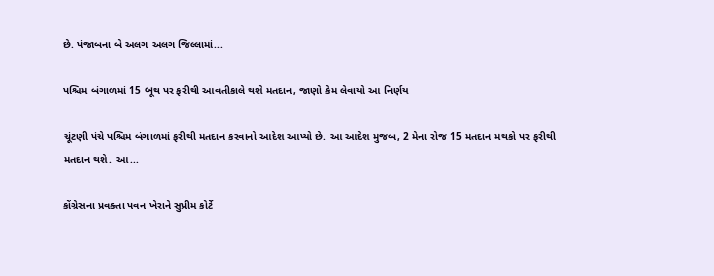છે. પંજાબના બે અલગ અલગ જિલ્લામાં...

પશ્ચિમ બંગાળમાં 15 બૂથ પર ફરીથી આવતીકાલે થશે મતદાન, જાણો કેમ લેવાયો આ નિર્ણય

ચૂંટણી પંચે પશ્ચિમ બંગાળમાં ફરીથી મતદાન કરવાનો આદેશ આપ્યો છે. આ આદેશ મુજબ, 2 મેના રોજ 15 મતદાન મથકો પર ફરીથી મતદાન થશે. આ...

કોંગ્રેસના પ્રવક્તા પવન ખેરાને સુપ્રીમ કોર્ટે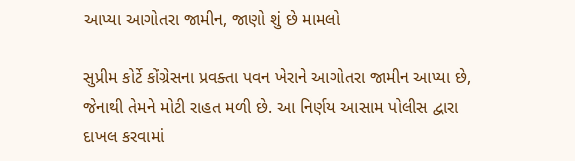આપ્યા આગોતરા જામીન, જાણો શું છે મામલો

સુપ્રીમ કોર્ટે કોંગ્રેસના પ્રવક્તા પવન ખેરાને આગોતરા જામીન આપ્યા છે, જેનાથી તેમને મોટી રાહત મળી છે. આ નિર્ણય આસામ પોલીસ દ્વારા દાખલ કરવામાં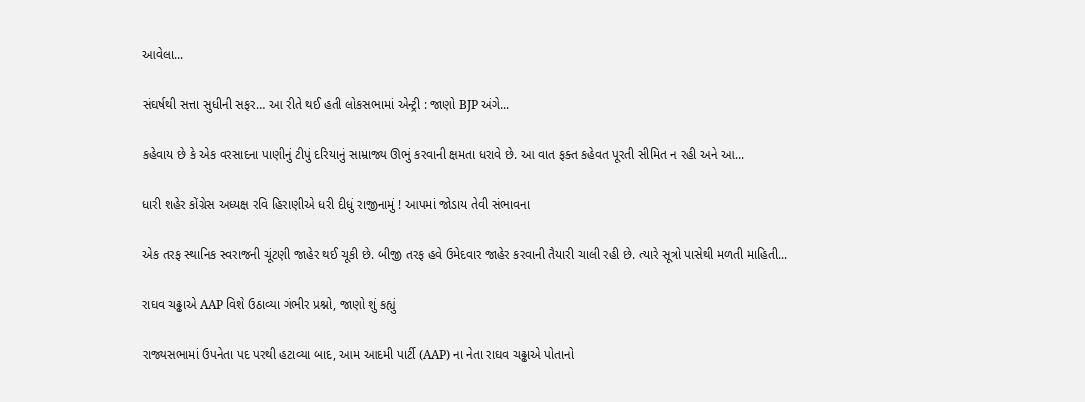આવેલા...

સંઘર્ષથી સત્તા સુધીની સફર… આ રીતે થઈ હતી લોકસભામાં એન્ટ્રી : જાણો BJP અંગે...

કહેવાય છે કે એક વરસાદના પાણીનું ટીપું દરિયાનું સામ્રાજ્ય ઊભું કરવાની ક્ષમતા ધરાવે છે. આ વાત ફક્ત કહેવત પૂરતી સીમિત ન રહી અને આ...

ધારી શહેર કોંગ્રેસ અધ્યક્ષ રવિ હિરાણીએ ધરી દીધું રાજીનામું ! આપમાં જોડાય તેવી સંભાવના

એક તરફ સ્થાનિક સ્વરાજની ચૂંટણી જાહેર થઈ ચૂકી છે. બીજી તરફ હવે ઉમેદવાર જાહેર કરવાની તૈયારી ચાલી રહી છે. ત્યારે સૂત્રો પાસેથી મળતી માહિતી...

રાઘવ ચઢ્ઢાએ AAP વિશે ઉઠાવ્યા ગંભીર પ્રશ્નો, જાણો શું કહ્યું

રાજ્યસભામાં ઉપનેતા પદ પરથી હટાવ્યા બાદ, આમ આદમી પાર્ટી (AAP) ના નેતા રાઘવ ચઢ્ઢાએ પોતાનો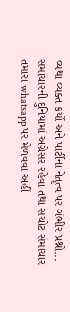વ્યથા વ્યક્ત કર્યો અને પાર્ટીના નેતૃત્વ પર ગંભીર પ્રશ્નો...
સમાચારની દુનિયામાં અગ્રેસર રહેવા તથા સચોટ સમાચાર તમારા whatsapp પર મેળવવા અહીં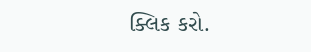ક્લિક કરો.